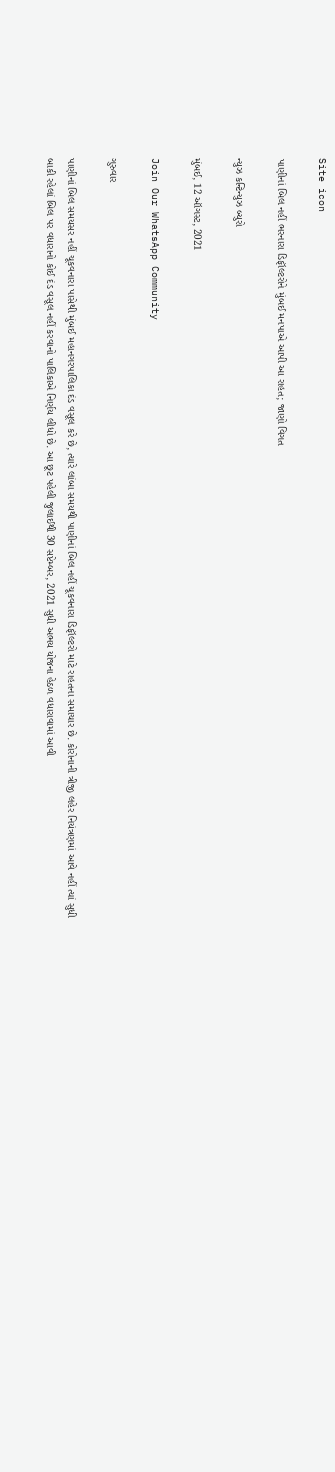Site icon

પાણીનાં બિલ નહીં ભરનારા ડિફૉલ્ટરોને મુંબઈ મનપાએ આપી આ રાહત; જાણો વિગત

ન્યુઝ કન્ટિન્યુઝ બ્યુરો

મુંબઈ, 12 ઑગસ્ટ, 2021

Join Our WhatsApp Community

ગુરુવાર

પાણીનાં બિલ સમયસર નહીં ચૂકવનારા પાસેથી મુંબઈ મહાનગરપાલિકા દંડ વસૂલ કરે છે, ત્યારે લાંબા સમયથી પાણીનાં બિલ નહીં ચૂકવનારા ડિફૉલ્ટરો માટે રાહતના સમાચાર છે. કોરોનાની ત્રીજી લહેર નિયંત્રણમાં આવે નહીં ત્યાં સુધી બાકી રહેલાં બિલ પર વધારાનો કોઈ દંડ વસૂલ નહીં કરવાનો પાલિકાએ નિર્ણય લીધો છે. આ છૂટ પહેલી જુલાઈથી 30 સપ્ટેમ્બર, 2021 સુધી અભય યોજના હેઠળ વધારાવામાં આવી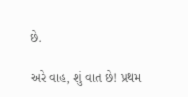છે.

અરે વાહ, શું વાત છે! પ્રથમ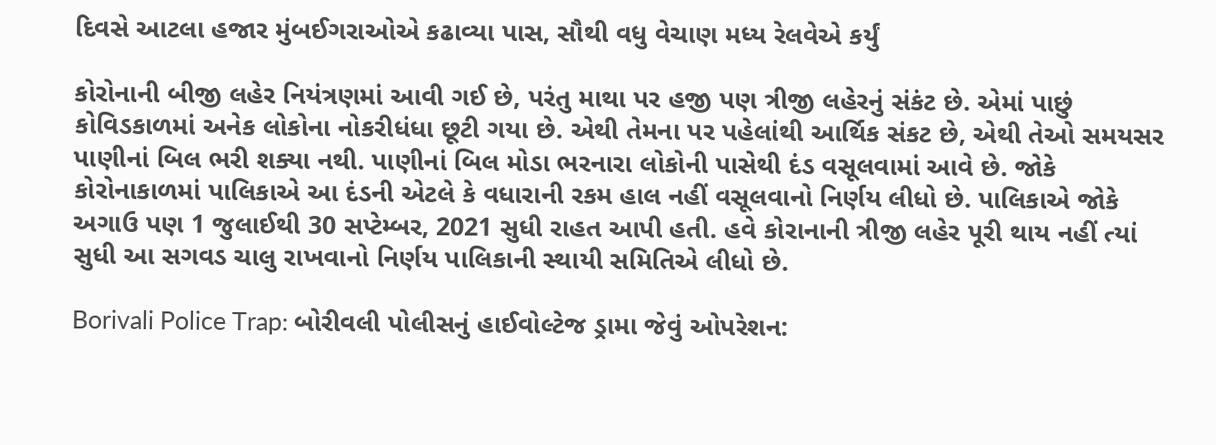દિવસે આટલા હજાર મુંબઈગરાઓએ કઢાવ્યા પાસ, સૌથી વધુ વેચાણ મધ્ય રેલવેએ કર્યું

કોરોનાની બીજી લહેર નિયંત્રણમાં આવી ગઈ છે, પરંતુ માથા પર હજી પણ ત્રીજી લહેરનું સંકંટ છે. એમાં પાછું કોવિડકાળમાં અનેક લોકોના નોકરીધંધા છૂટી ગયા છે. એથી તેમના પર પહેલાંથી આર્થિક સંકટ છે, એથી તેઓ સમયસર પાણીનાં બિલ ભરી શક્યા નથી. પાણીનાં બિલ મોડા ભરનારા લોકોની પાસેથી દંડ વસૂલવામાં આવે છે. જોકે કોરોનાકાળમાં પાલિકાએ આ દંડની એટલે કે વધારાની રકમ હાલ નહીં વસૂલવાનો નિર્ણય લીધો છે. પાલિકાએ જોકે અગાઉ પણ 1 જુલાઈથી 30 સપ્ટેમ્બર, 2021 સુધી રાહત આપી હતી. હવે કોરાનાની ત્રીજી લહેર પૂરી થાય નહીં ત્યાં સુધી આ સગવડ ચાલુ રાખવાનો નિર્ણય પાલિકાની સ્થાયી સમિતિએ લીધો છે.

Borivali Police Trap: બોરીવલી પોલીસનું હાઈવોલ્ટેજ ડ્રામા જેવું ઓપરેશન: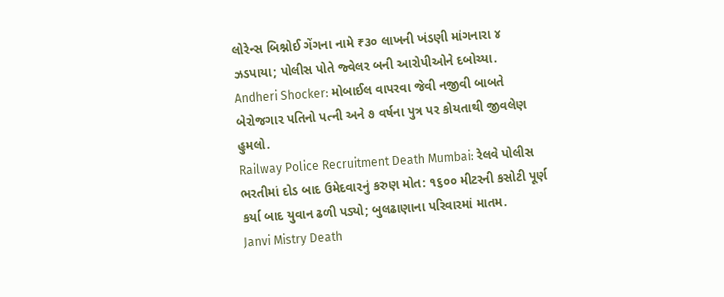લોરેન્સ બિશ્નોઈ ગેંગના નામે ₹૩૦ લાખની ખંડણી માંગનારા ૪ ઝડપાયા; પોલીસ પોતે જ્વેલર બની આરોપીઓને દબોચ્યા.
Andheri Shocker: મોબાઈલ વાપરવા જેવી નજીવી બાબતે બેરોજગાર પતિનો પત્ની અને ૭ વર્ષના પુત્ર પર કોયતાથી જીવલેણ હુમલો.
Railway Police Recruitment Death Mumbai: રેલવે પોલીસ ભરતીમાં દોડ બાદ ઉમેદવારનું કરુણ મોત: ૧૬૦૦ મીટરની કસોટી પૂર્ણ કર્યા બાદ યુવાન ઢળી પડ્યો; બુલઢાણાના પરિવારમાં માતમ.
Janvi Mistry Death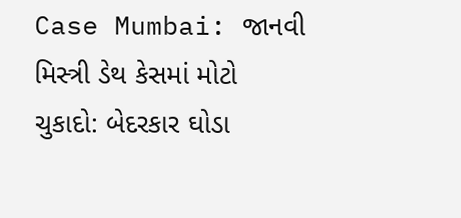Case Mumbai: જાનવી મિસ્ત્રી ડેથ કેસમાં મોટો ચુકાદો: બેદરકાર ઘોડા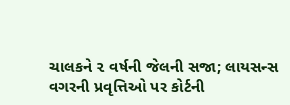ચાલકને ૨ વર્ષની જેલની સજા; લાયસન્સ વગરની પ્રવૃત્તિઓ પર કોર્ટની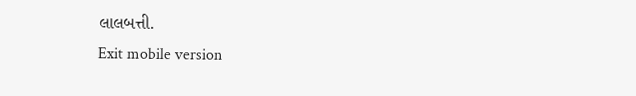લાલબત્તી.
Exit mobile version